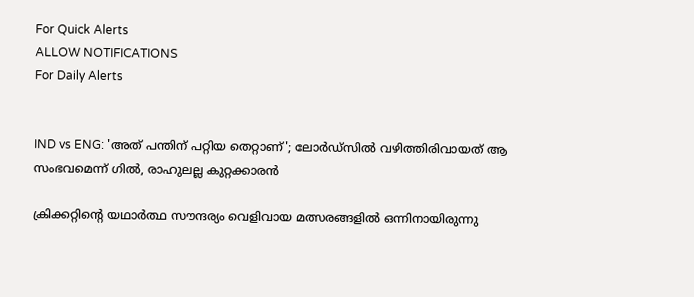For Quick Alerts
ALLOW NOTIFICATIONS
For Daily Alerts


IND vs ENG: 'അത് പന്തിന് പറ്റിയ തെറ്റാണ്'; ലോർഡ്‌സിൽ വഴിത്തിരിവായത് ആ സംഭവമെന്ന് ഗിൽ, രാഹുലല്ല കുറ്റക്കാരൻ

ക്രിക്കറ്റിന്റെ യഥാർത്ഥ സൗന്ദര്യം വെളിവായ മത്സരങ്ങളിൽ ഒന്നിനായിരുന്നു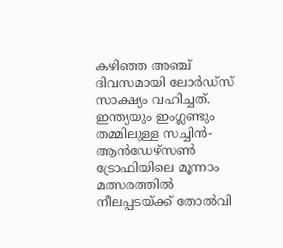കഴിഞ്ഞ അഞ്ച് ദിവസമായി ലോർഡ്‌സ്‌ സാക്ഷ്യം വഹിച്ചത്. ഇന്ത്യയും ഇംഗ്ലണ്ടും തമ്മിലുള്ള സച്ചിൻ-ആൻഡേഴ്‌സൺ ട്രോഫിയിലെ മൂന്നാം മത്സരത്തിൽ നീലപ്പടയ്ക്ക് തോൽവി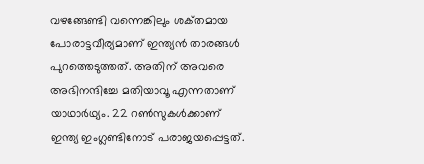വഴങ്ങേണ്ടി വന്നെങ്കിലും ശക്‌തമായ പോരാട്ടവീര്യമാണ് ഇന്ത്യൻ താരങ്ങൾ പുറത്തെടുത്തത്. അതിന് അവരെ അഭിനന്ദിച്ചേ മതിയാവൂ എന്നതാണ് യാഥാർഥ്യം. 22 റൺസുകൾക്കാണ് ഇന്ത്യ ഇംഗ്ലണ്ടിനോട് പരാജയപ്പെട്ടത്.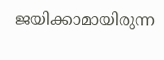ജയിക്കാമായിരുന്ന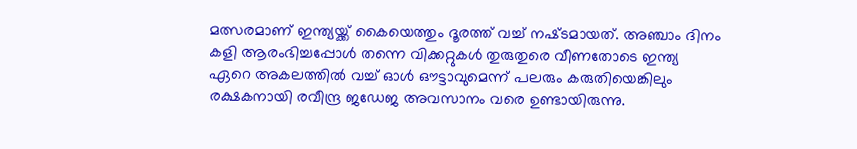മത്സരമാണ് ഇന്ത്യയ്ക്ക് കൈയെത്തും ദൂരത്ത് വച്ച് നഷ്‌ടമായത്. അഞ്ചാം ദിനം കളി ആരംഭിച്ചപ്പോൾ തന്നെ വിക്കറ്റുകൾ തുരുതുരെ വീണതോടെ ഇന്ത്യ ഏറെ അകലത്തിൽ വച്ച് ഓൾ ഔട്ടാവുമെന്ന് പലരും കരുതിയെങ്കിലും രക്ഷകനായി രവീന്ദ്ര ജഡേജ അവസാനം വരെ ഉണ്ടായിരുന്നു.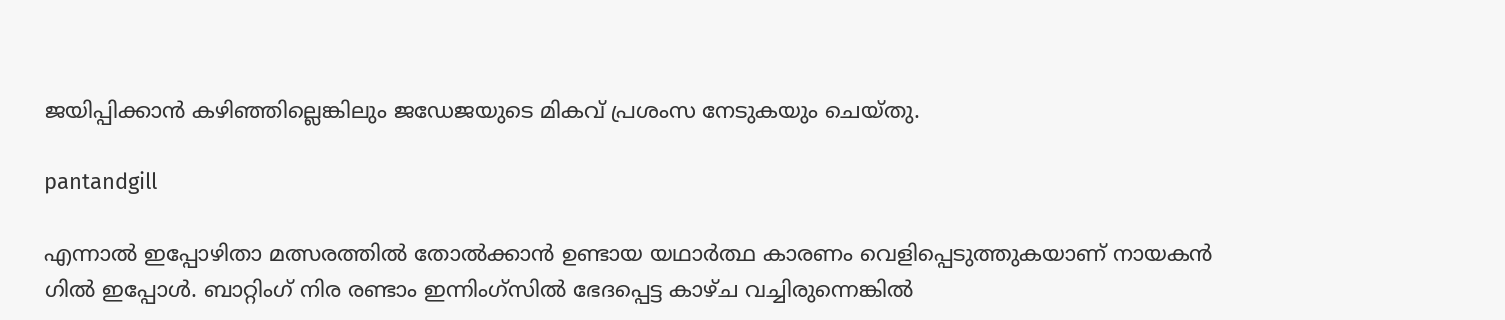ജയിപ്പിക്കാൻ കഴിഞ്ഞില്ലെങ്കിലും ജഡേജയുടെ മികവ് പ്രശംസ നേടുകയും ചെയ്‌തു.

pantandgill

എന്നാൽ ഇപ്പോഴിതാ മത്സരത്തിൽ തോൽക്കാൻ ഉണ്ടായ യഥാർത്ഥ കാരണം വെളിപ്പെടുത്തുകയാണ് നായകൻ ഗിൽ ഇപ്പോൾ. ബാറ്റിംഗ് നിര രണ്ടാം ഇന്നിംഗ്‌സിൽ ഭേദപ്പെട്ട കാഴ്‌ച വച്ചിരുന്നെങ്കിൽ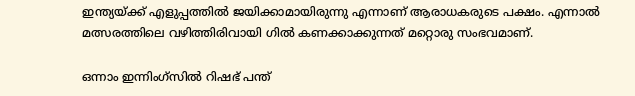ഇന്ത്യയ്ക്ക് എളുപ്പത്തിൽ ജയിക്കാമായിരുന്നു എന്നാണ് ആരാധകരുടെ പക്ഷം. എന്നാൽ മത്സരത്തിലെ വഴിത്തിരിവായി ഗിൽ കണക്കാക്കുന്നത് മറ്റൊരു സംഭവമാണ്.

ഒന്നാം ഇന്നിംഗ്‌സിൽ റിഷഭ് പന്ത്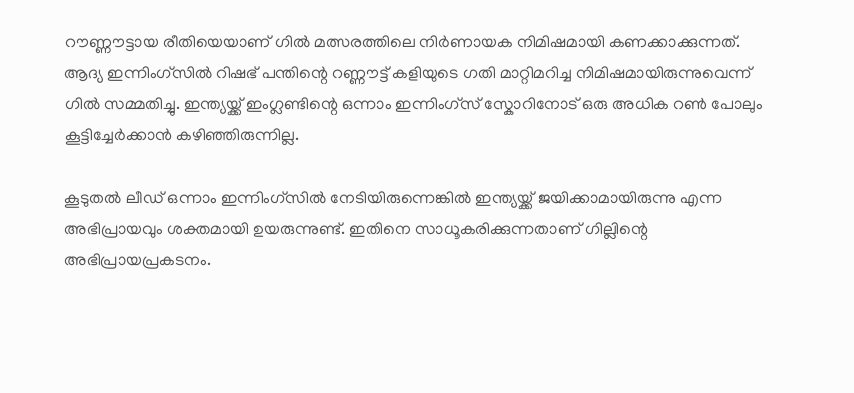റൗണ്ണൗട്ടായ രീതിയെയാണ് ഗിൽ മത്സരത്തിലെ നിർണായക നിമിഷമായി കണക്കാക്കുന്നത്. ആദ്യ ഇന്നിംഗ്‌സിൽ റിഷഭ് പന്തിന്റെ റണ്ണൗട്ട് കളിയുടെ ഗതി മാറ്റിമറിച്ച നിമിഷമായിരുന്നുവെന്ന് ഗിൽ സമ്മതിച്ചു. ഇന്ത്യയ്ക്ക് ഇംഗ്ലണ്ടിന്റെ ഒന്നാം ഇന്നിംഗ്‌സ് സ്കോറിനോട് ഒരു അധിക റൺ പോലും കൂട്ടിച്ചേർക്കാൻ കഴിഞ്ഞിരുന്നില്ല.

കൂടുതൽ ലീഡ് ഒന്നാം ഇന്നിംഗ്‌സിൽ നേടിയിരുന്നെങ്കിൽ ഇന്ത്യയ്ക്ക് ജയിക്കാമായിരുന്നു എന്ന അഭിപ്രായവും ശക്തമായി ഉയരുന്നുണ്ട്. ഇതിനെ സാധൂകരിക്കുന്നതാണ് ഗില്ലിന്റെ അഭിപ്രായപ്രകടനം.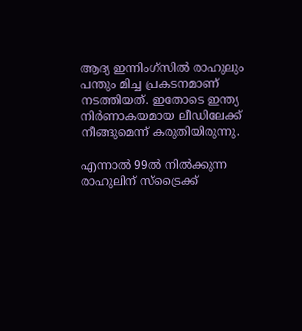ആദ്യ ഇന്നിംഗ്‌സിൽ രാഹുലും പന്തും മിച്ച പ്രകടനമാണ് നടത്തിയത്. ഇതോടെ ഇന്ത്യ നിർണാകയമായ ലീഡിലേക്ക് നീങ്ങുമെന്ന് കരുതിയിരുന്നു.

എന്നാൽ 99ൽ നിൽക്കുന്ന രാഹുലിന് സ്ട്രൈക്ക്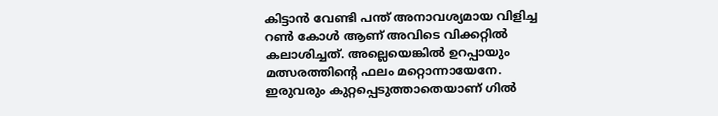കിട്ടാൻ വേണ്ടി പന്ത് അനാവശ്യമായ വിളിച്ച റൺ കോൾ ആണ് അവിടെ വിക്കറ്റിൽ കലാശിച്ചത്. അല്ലെയെങ്കിൽ ഉറപ്പായും മത്സരത്തിന്റെ ഫലം മറ്റൊന്നായേനേ. ഇരുവരും കുറ്റപ്പെടുത്താതെയാണ് ഗിൽ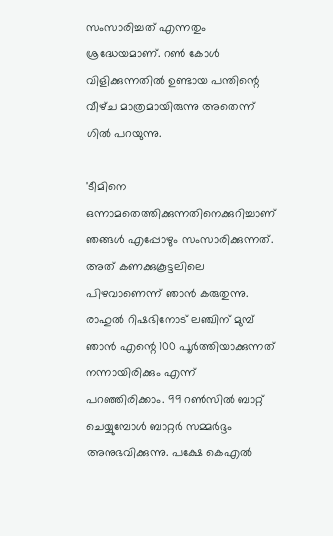സംസാരിച്ചത് എന്നതും ശ്രദ്ധേയമാണ്. റൺ കോൾ വിളിക്കുന്നതിൽ ഉണ്ടായ പന്തിന്റെ വീഴ്‌ച മാത്രമായിരുന്നു അതെന്ന് ഗിൽ പറയുന്നു.

'ടീമിനെ ഒന്നാമതെത്തിക്കുന്നതിനെക്കുറിച്ചാണ് ഞങ്ങൾ എപ്പോഴും സംസാരിക്കുന്നത്. അത് കണക്കുകൂട്ടലിലെ പിഴവാണെന്ന് ഞാൻ കരുതുന്നു. രാഹുൽ റിഷഭിനോട് ലഞ്ചിന് മുമ്പ് ഞാൻ എന്റെ 100 പൂർത്തിയാക്കുന്നത് നന്നായിരിക്കും എന്ന് പറഞ്ഞിരിക്കാം. 99 റൺസിൽ ബാറ്റ് ചെയ്യുമ്പോൾ ബാറ്റർ സമ്മർദ്ദം അനുഭവിക്കുന്നു. പക്ഷേ കെ‌എൽ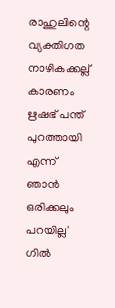രാഹുലിന്റെ വ്യക്തിഗത നാഴികക്കല്ല് കാരണം ഋഷഭ് പന്ത് പുറത്തായി എന്ന് ഞാൻ ഒരിക്കലും പറയില്ല' ഗിൽ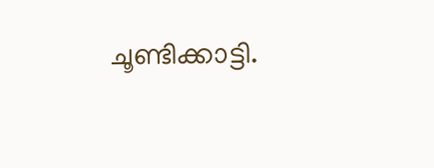ചൂണ്ടിക്കാട്ടി.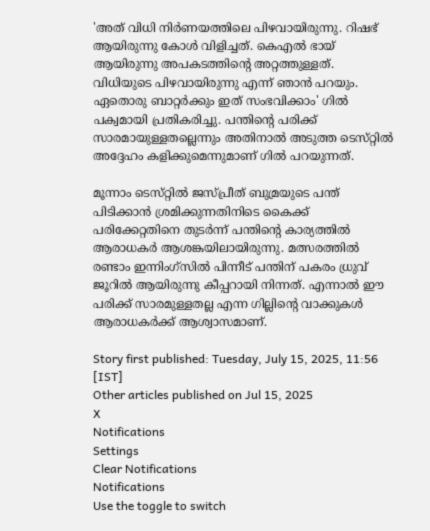'അത് വിധി നിർണയത്തിലെ പിഴവായിരുന്നു. റിഷഭ് ആയിരുന്നു കോൾ വിളിച്ചത്. കെഎൽ ഭായ് ആയിരുന്നു അപകടത്തിന്റെ അറ്റത്തുള്ളത്. വിധിയുടെ പിഴവായിരുന്നു എന്ന് ഞാൻ പറയും. ഏതൊരു ബാറ്റർക്കും ഇത് സംഭവിക്കാം' ഗിൽ പക്വമായി പ്രതികരിച്ചു. പന്തിന്റെ പരിക്ക് സാരമായുള്ളതല്ലെന്നും അതിനാൽ അടുത്ത ടെസ്‌റ്റിൽ അദ്ദേഹം കളിക്കുമെന്നുമാണ് ഗിൽ പറയുന്നത്.

മൂന്നാം ടെസ്‌റ്റിൽ ജസ്പ്രീത് ബുമ്രയുടെ പന്ത് പിടിക്കാൻ ശ്രമിക്കുന്നതിനിടെ കൈക്ക് പരിക്കേറ്റതിനെ തുടർന്ന് പന്തിന്റെ കാര്യത്തിൽ ആരാധകർ ആശങ്കയിലായിരുന്നു. മത്സരത്തിൽ രണ്ടാം ഇന്നിംഗ്‌സിൽ പിന്നീട് പന്തിന് പകരം ധ്രുവ് ജൂറിൽ ആയിരുന്നു കീപ്പറായി നിന്നത്. എന്നാൽ ഈ പരിക്ക് സാരമുള്ളതല്ല എന്ന ഗില്ലിന്റെ വാക്കുകൾ ആരാധകർക്ക് ആശ്വാസമാണ്.

Story first published: Tuesday, July 15, 2025, 11:56 [IST]
Other articles published on Jul 15, 2025
X
Notifications
Settings
Clear Notifications
Notifications
Use the toggle to switch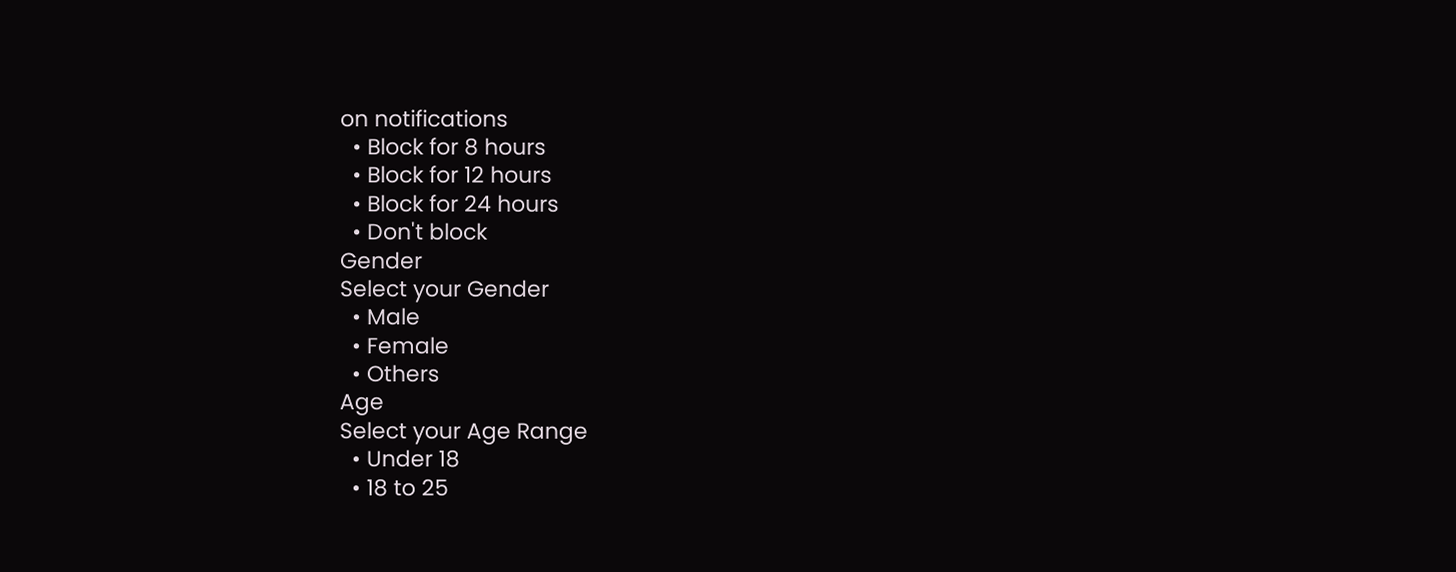on notifications
  • Block for 8 hours
  • Block for 12 hours
  • Block for 24 hours
  • Don't block
Gender
Select your Gender
  • Male
  • Female
  • Others
Age
Select your Age Range
  • Under 18
  • 18 to 25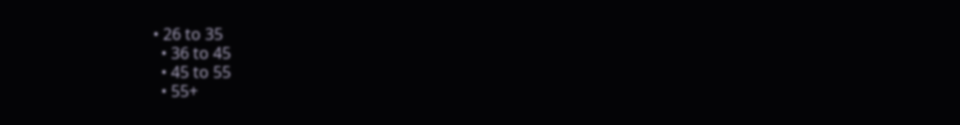• 26 to 35
  • 36 to 45
  • 45 to 55
  • 55+